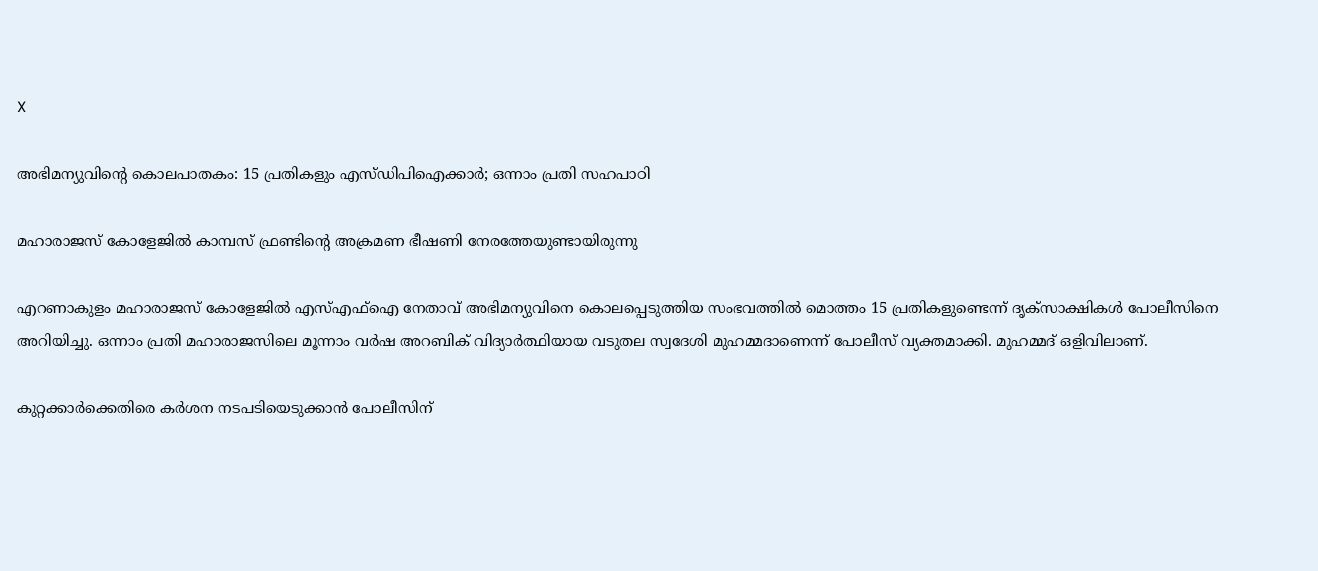X

അഭിമന്യുവിന്റെ കൊലപാതകം: 15 പ്രതികളും എസ്ഡിപിഐക്കാര്‍; ഒന്നാം പ്രതി സഹപാഠി

മഹാരാജസ് കോളേജില്‍ കാമ്പസ് ഫ്രണ്ടിന്റെ അക്രമണ ഭീഷണി നേരത്തേയുണ്ടായിരുന്നു

എറണാകുളം മഹാരാജസ് കോളേജില്‍ എസ്എഫ്‌ഐ നേതാവ് അഭിമന്യുവിനെ കൊലപ്പെടുത്തിയ സംഭവത്തില്‍ മൊത്തം 15 പ്രതികളുണ്ടെന്ന് ദൃക്‌സാക്ഷികള്‍ പോലീസിനെ അറിയിച്ചു. ഒന്നാം പ്രതി മഹാരാജസിലെ മൂന്നാം വര്‍ഷ അറബിക് വിദ്യാര്‍ത്ഥിയായ വടുതല സ്വദേശി മുഹമ്മദാണെന്ന് പോലീസ് വ്യക്തമാക്കി. മുഹമ്മദ് ഒളിവിലാണ്.

കുറ്റക്കാര്‍ക്കെതിരെ കര്‍ശന നടപടിയെടുക്കാന്‍ പോലീസിന്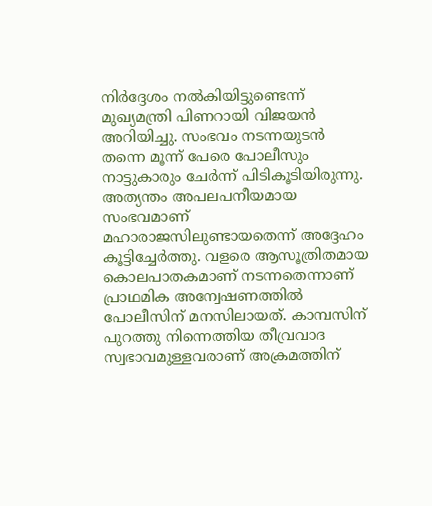നിര്‍ദ്ദേശം നല്‍കിയിട്ടുണ്ടെന്ന് മുഖ്യമന്ത്രി പിണറായി വിജയന്‍ അറിയിച്ചു. സംഭവം നടന്നയുടന്‍ തന്നെ മൂന്ന് പേരെ പോലീസും നാട്ടുകാരും ചേര്‍ന്ന് പിടികൂടിയിരുന്നു. അത്യന്തം അപലപനീയമായ സംഭവമാണ് മഹാരാജസിലുണ്ടായതെന്ന് അദ്ദേഹം കൂട്ടിച്ചേര്‍ത്തു. വളരെ ആസൂത്രിതമായ കൊലപാതകമാണ് നടന്നതെന്നാണ് പ്രാഥമിക അന്വേഷണത്തില്‍ പോലീസിന് മനസിലായത്. കാമ്പസിന് പുറത്തു നിന്നെത്തിയ തീവ്രവാദ സ്വഭാവമുള്ളവരാണ് അക്രമത്തിന്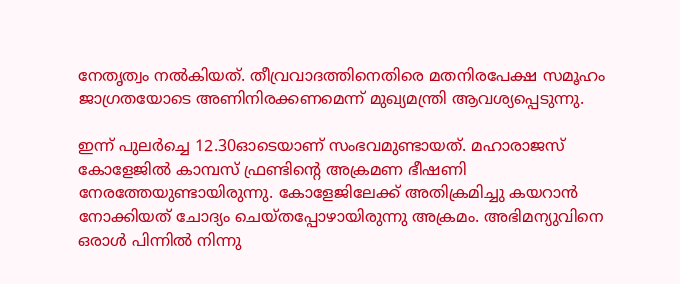നേതൃത്വം നല്‍കിയത്. തീവ്രവാദത്തിനെതിരെ മതനിരപേക്ഷ സമൂഹം ജാഗ്രതയോടെ അണിനിരക്കണമെന്ന് മുഖ്യമന്ത്രി ആവശ്യപ്പെടുന്നു.

ഇന്ന് പുലര്‍ച്ചെ 12.30ഓടെയാണ് സംഭവമുണ്ടായത്. മഹാരാജസ് കോളേജില്‍ കാമ്പസ് ഫ്രണ്ടിന്റെ അക്രമണ ഭീഷണി നേരത്തേയുണ്ടായിരുന്നു. കോളേജിലേക്ക് അതിക്രമിച്ചു കയറാന്‍ നോക്കിയത് ചോദ്യം ചെയ്തപ്പോഴായിരുന്നു അക്രമം. അഭിമന്യുവിനെ ഒരാള്‍ പിന്നില്‍ നിന്നു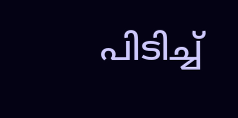പിടിച്ച്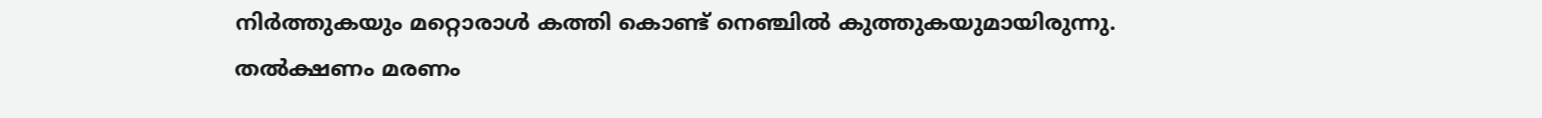നിര്‍ത്തുകയും മറ്റൊരാള്‍ കത്തി കൊണ്ട് നെഞ്ചില്‍ കുത്തുകയുമായിരുന്നു. തല്‍ക്ഷണം മരണം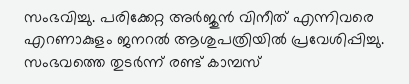സംഭവിച്ചു. പരിക്കേറ്റ അര്‍ജുന്‍ വിനീത് എന്നിവരെ എറണാകുളം ജനറല്‍ ആശുപത്രിയില്‍ പ്രവേശിപ്പിച്ചു. സംഭവത്തെ തുടര്‍ന്ന് രണ്ട് കാമ്പസ്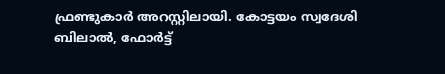ഫ്രണ്ടുകാര്‍ അറസ്റ്റിലായി. കോട്ടയം സ്വദേശി ബിലാല്‍, ഫോര്‍ട്ട്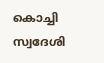കൊച്ചി സ്വദേശി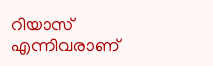റിയാസ് എന്നിവരാണ്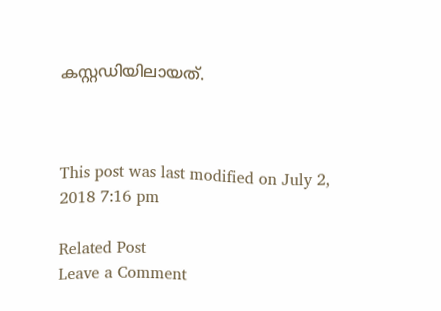കസ്റ്റഡിയിലായത്.



This post was last modified on July 2, 2018 7:16 pm

Related Post
Leave a Comment